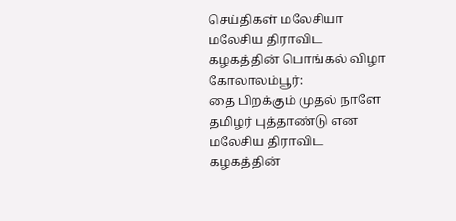செய்திகள் மலேசியா
மலேசிய திராவிட கழகத்தின் பொங்கல் விழா
கோலாலம்பூர்:
தை பிறக்கும் முதல் நாளே தமிழர் புத்தாண்டு என மலேசிய திராவிட கழகத்தின்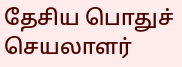தேசிய பொதுச் செயலாளர்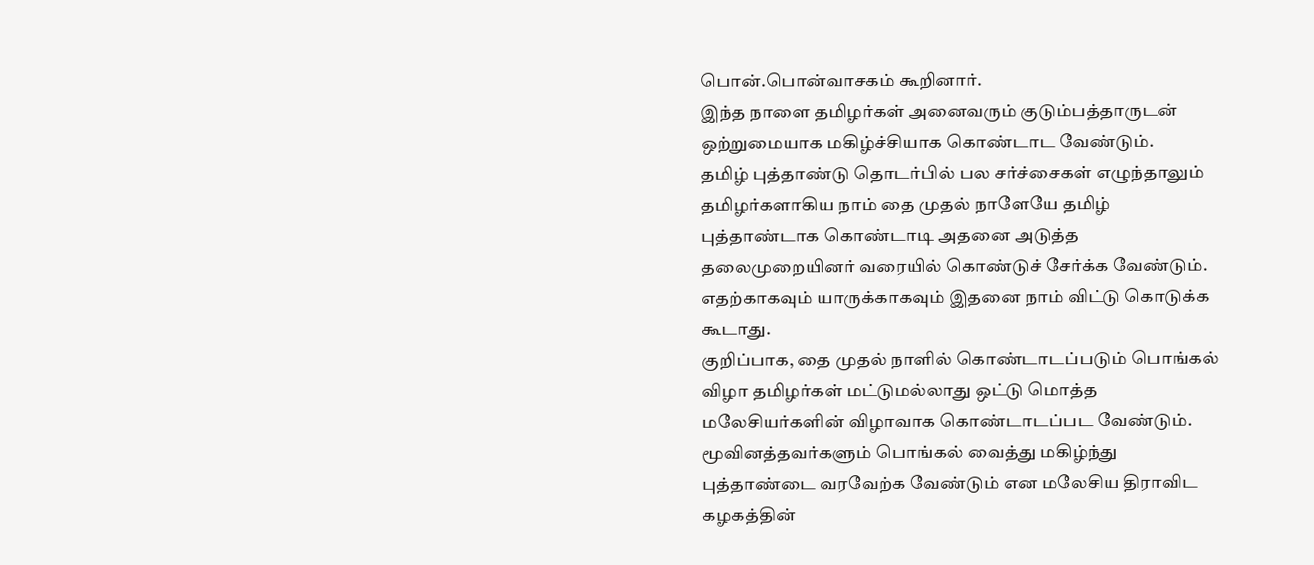பொன்.பொன்வாசகம் கூறினார்.
இந்த நாளை தமிழர்கள் அனைவரும் குடும்பத்தாருடன் ஒற்றுமையாக மகிழ்ச்சியாக கொண்டாட வேண்டும்.
தமிழ் புத்தாண்டு தொடர்பில் பல சர்ச்சைகள் எழுந்தாலும் தமிழர்களாகிய நாம் தை முதல் நாளேயே தமிழ் புத்தாண்டாக கொண்டாடி அதனை அடுத்த தலைமுறையினர் வரையில் கொண்டுச் சேர்க்க வேண்டும். எதற்காகவும் யாருக்காகவும் இதனை நாம் விட்டு கொடுக்க கூடாது.
குறிப்பாக, தை முதல் நாளில் கொண்டாடப்படும் பொங்கல் விழா தமிழர்கள் மட்டுமல்லாது ஒட்டு மொத்த மலேசியர்களின் விழாவாக கொண்டாடப்பட வேண்டும்.
மூவினத்தவர்களும் பொங்கல் வைத்து மகிழ்ந்து புத்தாண்டை வரவேற்க வேண்டும் என மலேசிய திராவிட கழகத்தின்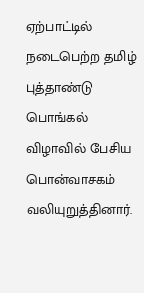ஏற்பாட்டில் நடைபெற்ற தமிழ் புத்தாண்டு பொங்கல் விழாவில் பேசிய பொன்வாசகம் வலியுறுத்தினார்.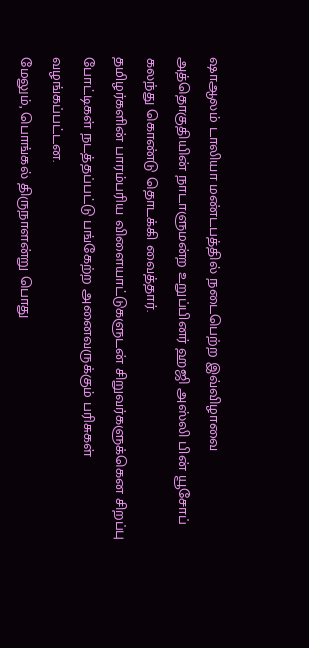ஷாஆலம் டாலியா மண்டபத்தில் நடைபெற்ற இவ்விழாவை அத்தொகுதியின் நாடாளுமன்ற உறுப்பினர் ஹஜி அஸ்லி பின் யூசோப் கலந்து கொண்டு தொடக்கி வைத்தார்.
தமிழர்களின் பாரம்பரிய விளையாட்டுகளுடன் சிறுவர்களுக்கென சிறப்பு போட்டிகள் நடத்தப்பட்டு பங்கேற்ற அனைவருக்கும் பரிசுகள் வழங்கப்பட்டன.
மேலும், பொங்கல் திருநாளன்று பொது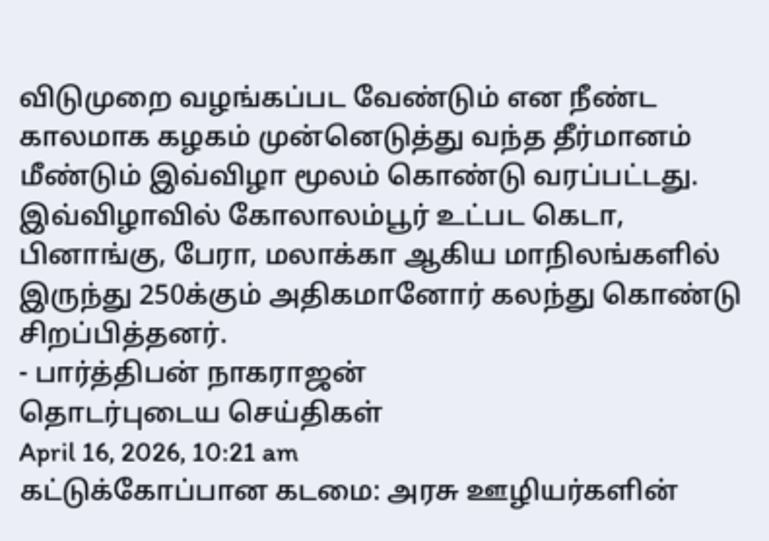விடுமுறை வழங்கப்பட வேண்டும் என நீண்ட காலமாக கழகம் முன்னெடுத்து வந்த தீர்மானம் மீண்டும் இவ்விழா மூலம் கொண்டு வரப்பட்டது.
இவ்விழாவில் கோலாலம்பூர் உட்பட கெடா, பினாங்கு, பேரா, மலாக்கா ஆகிய மாநிலங்களில் இருந்து 250க்கும் அதிகமானோர் கலந்து கொண்டு சிறப்பித்தனர்.
- பார்த்திபன் நாகராஜன்
தொடர்புடைய செய்திகள்
April 16, 2026, 10:21 am
கட்டுக்கோப்பான கடமை: அரசு ஊழியர்களின்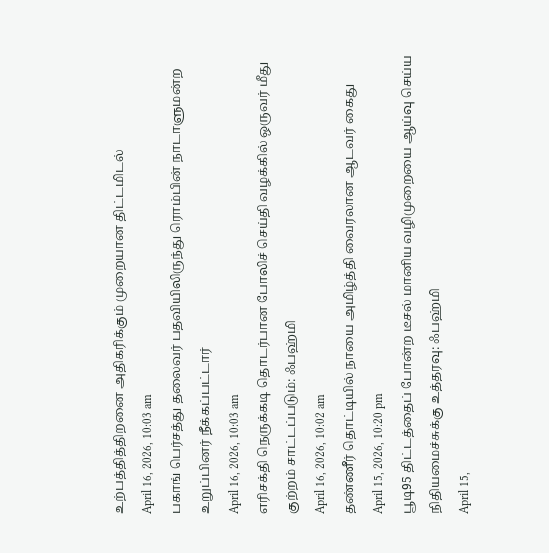உற்பத்தித்திறனை அதிகரிக்கும் முறையான திட்டமிடல்
April 16, 2026, 10:03 am
பகாங் பெர்சத்து தலைவர் பதவியிலிருந்து ரொம்பின் நாடாளுமன்ற உறுப்பினர் நீக்கப்பட்டார்
April 16, 2026, 10:03 am
எரிசக்தி நெருக்கடி தொடர்பான போலிச் செய்தி வழக்கில் ஒருவர் மீது குற்றம் சாட்டப்படும்: ஃபஹ்மி
April 16, 2026, 10:02 am
தண்ணீர் தொட்டியில் நாயை அமிழ்த்தி வைரலான ஆடவர் கைது
April 15, 2026, 10:20 pm
பூடி95 திட்டத்தைப் போன்ற டீசல் மானிய வழிமுறையை ஆய்வு செய்ய நிதியமைச்சுக்கு உத்தரவு: ஃபஹ்மி
April 15,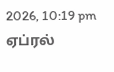2026, 10:19 pm
ஏப்ரல்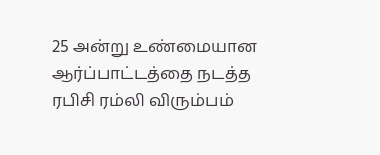25 அன்று உண்மையான ஆர்ப்பாட்டத்தை நடத்த ரபிசி ரம்லி விரும்பம்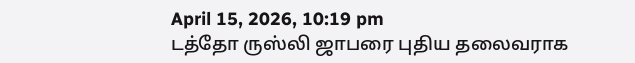April 15, 2026, 10:19 pm
டத்தோ ருஸ்லி ஜாபரை புதிய தலைவராக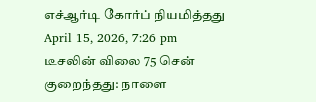எச்ஆர்டி கோர்ப் நியமித்தது
April 15, 2026, 7:26 pm
டீசலின் விலை 75 சென் குறைந்தது: நாளை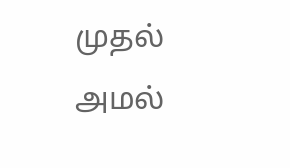முதல் அமல்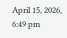April 15, 2026, 6:49 pm